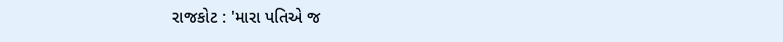રાજકોટ : 'મારા પતિએ જ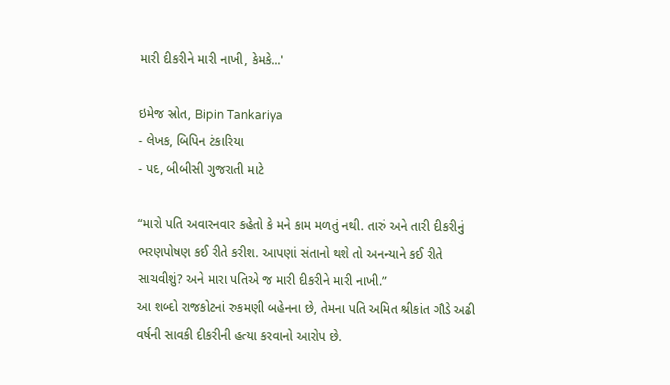મારી દીકરીને મારી નાખી, કેમકે...'

ઇમેજ સ્રોત, Bipin Tankariya
- લેખક, બિપિન ટંકારિયા
- પદ, બીબીસી ગુજરાતી માટે

“મારો પતિ અવારનવાર કહેતો કે મને કામ મળતું નથી. તારું અને તારી દીકરીનું ભરણપોષણ કઈ રીતે કરીશ. આપણાં સંતાનો થશે તો અનન્યાને કઈ રીતે સાચવીશું? અને મારા પતિએ જ મારી દીકરીને મારી નાખી.”
આ શબ્દો રાજકોટનાં રુકમણી બહેનના છે, તેમના પતિ અમિત શ્રીકાંત ગૌડે અઢી વર્ષની સાવકી દીકરીની હત્યા કરવાનો આરોપ છે.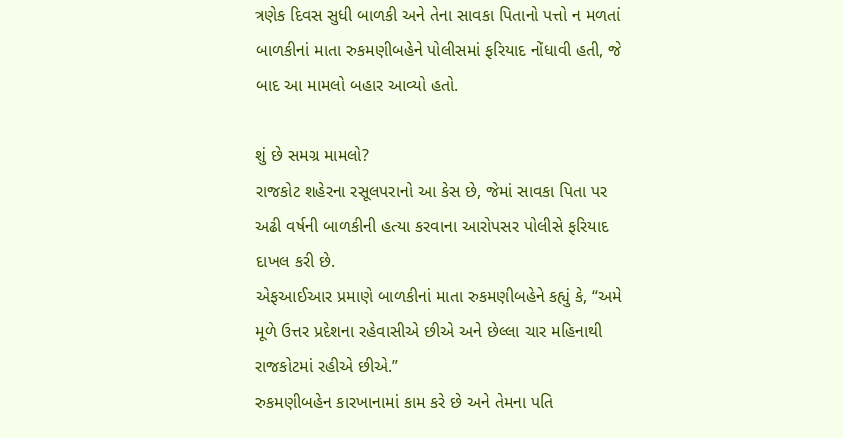ત્રણેક દિવસ સુધી બાળકી અને તેના સાવકા પિતાનો પત્તો ન મળતાં બાળકીનાં માતા રુકમણીબહેને પોલીસમાં ફરિયાદ નોંધાવી હતી, જે બાદ આ મામલો બહાર આવ્યો હતો.

શું છે સમગ્ર મામલો?
રાજકોટ શહેરના રસૂલપરાનો આ કેસ છે, જેમાં સાવકા પિતા પર અઢી વર્ષની બાળકીની હત્યા કરવાના આરોપસર પોલીસે ફરિયાદ દાખલ કરી છે.
એફઆઈઆર પ્રમાણે બાળકીનાં માતા રુકમણીબહેને કહ્યું કે, “અમે મૂળે ઉત્તર પ્રદેશના રહેવાસીએ છીએ અને છેલ્લા ચાર મહિનાથી રાજકોટમાં રહીએ છીએ.”
રુકમણીબહેન કારખાનામાં કામ કરે છે અને તેમના પતિ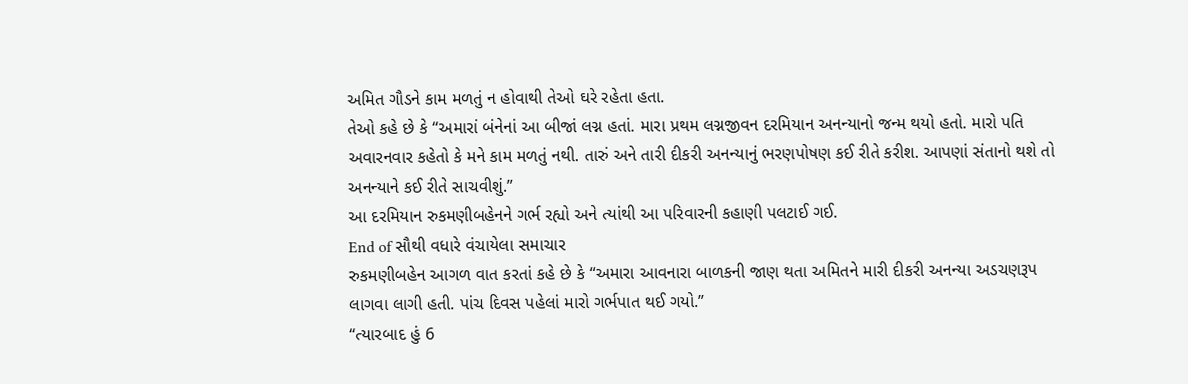અમિત ગૌડને કામ મળતું ન હોવાથી તેઓ ઘરે રહેતા હતા.
તેઓ કહે છે કે “અમારાં બંનેનાં આ બીજાં લગ્ન હતાં. મારા પ્રથમ લગ્નજીવન દરમિયાન અનન્યાનો જન્મ થયો હતો. મારો પતિ અવારનવાર કહેતો કે મને કામ મળતું નથી. તારું અને તારી દીકરી અનન્યાનું ભરણપોષણ કઈ રીતે કરીશ. આપણાં સંતાનો થશે તો અનન્યાને કઈ રીતે સાચવીશું.”
આ દરમિયાન રુકમણીબહેનને ગર્ભ રહ્યો અને ત્યાંથી આ પરિવારની કહાણી પલટાઈ ગઈ.
End of સૌથી વધારે વંચાયેલા સમાચાર
રુકમણીબહેન આગળ વાત કરતાં કહે છે કે “અમારા આવનારા બાળકની જાણ થતા અમિતને મારી દીકરી અનન્યા અડચણરૂપ લાગવા લાગી હતી. પાંચ દિવસ પહેલાં મારો ગર્ભપાત થઈ ગયો.”
“ત્યારબાદ હું 6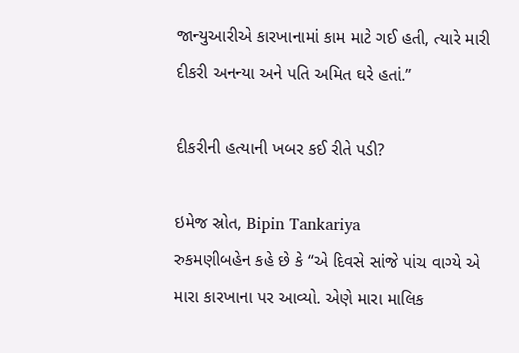જાન્યુઆરીએ કારખાનામાં કામ માટે ગઈ હતી, ત્યારે મારી દીકરી અનન્યા અને પતિ અમિત ઘરે હતાં.”

દીકરીની હત્યાની ખબર કઈ રીતે પડી?

ઇમેજ સ્રોત, Bipin Tankariya
રુકમણીબહેન કહે છે કે “એ દિવસે સાંજે પાંચ વાગ્યે એ મારા કારખાના પર આવ્યો. એણે મારા માલિક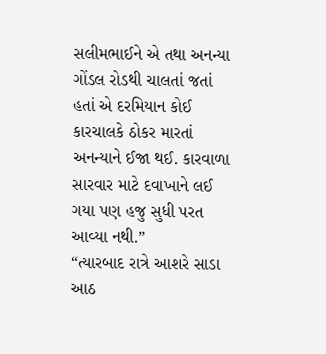સલીમભાઈને એ તથા અનન્યા ગોંડલ રોડથી ચાલતાં જતાં હતાં એ દરમિયાન કોઈ કારચાલકે ઠોકર મારતાં અનન્યાને ઈજા થઈ. કારવાળા સારવાર માટે દવાખાને લઈ ગયા પણ હજુ સુધી પરત આવ્યા નથી.”
“ત્યારબાદ રાત્રે આશરે સાડા આઠ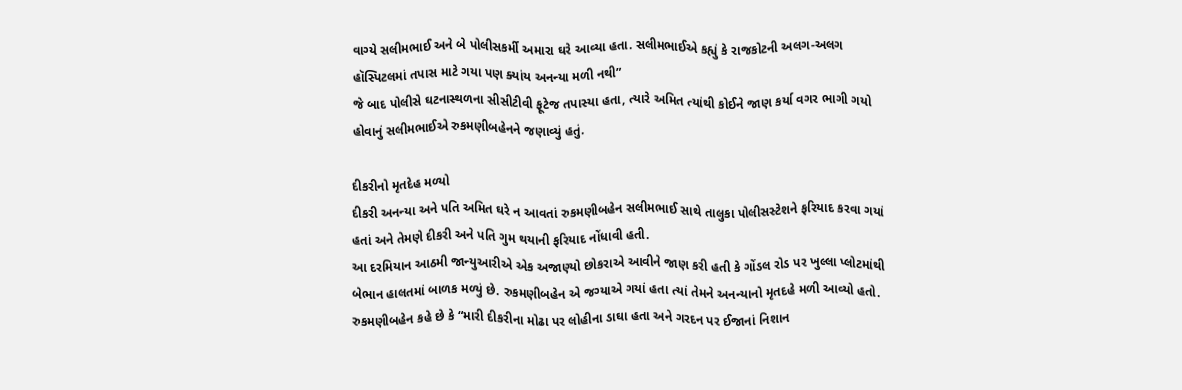વાગ્યે સલીમભાઈ અને બે પોલીસકર્મી અમારા ઘરે આવ્યા હતા. સલીમભાઈએ કહ્યું કે રાજકોટની અલગ-અલગ હૉસ્પિટલમાં તપાસ માટે ગયા પણ ક્યાંય અનન્યા મળી નથી”
જે બાદ પોલીસે ઘટનાસ્થળના સીસીટીવી ફૂટેજ તપાસ્યા હતા, ત્યારે અમિત ત્યાંથી કોઈને જાણ કર્યા વગર ભાગી ગયો હોવાનું સલીમભાઈએ રુકમણીબહેનને જણાવ્યું હતું.

દીકરીનો મૃતદેહ મળ્યો
દીકરી અનન્યા અને પતિ અમિત ઘરે ન આવતાં રુકમણીબહેન સલીમભાઈ સાથે તાલુકા પોલીસસ્ટેશને ફરિયાદ કરવા ગયાં હતાં અને તેમણે દીકરી અને પતિ ગુમ થયાની ફરિયાદ નોંધાવી હતી.
આ દરમિયાન આઠમી જાન્યુઆરીએ એક અજાણ્યો છોકરાએ આવીને જાણ કરી હતી કે ગોંડલ રોડ પર ખુલ્લા પ્લોટમાંથી બેભાન હાલતમાં બાળક મળ્યું છે. રુકમણીબહેન એ જગ્યાએ ગયાં હતા ત્યાં તેમને અનન્યાનો મૃતદહે મળી આવ્યો હતો.
રુકમણીબહેન કહે છે કે “મારી દીકરીના મોઢા પર લોહીના ડાઘા હતા અને ગરદન પર ઈજાનાં નિશાન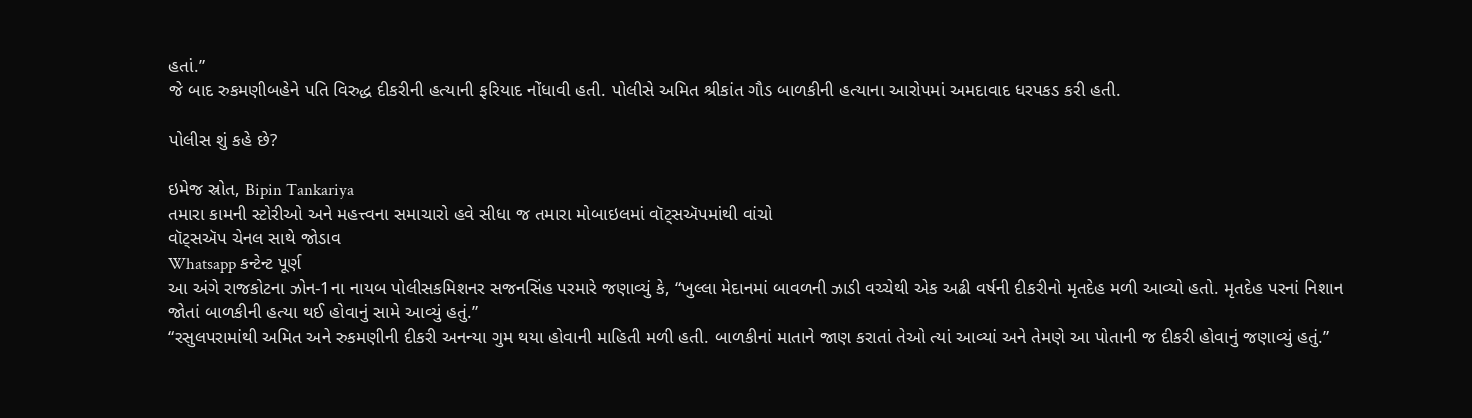હતાં.”
જે બાદ રુકમણીબહેને પતિ વિરુદ્ધ દીકરીની હત્યાની ફરિયાદ નોંધાવી હતી. પોલીસે અમિત શ્રીકાંત ગૌડ બાળકીની હત્યાના આરોપમાં અમદાવાદ ધરપકડ કરી હતી.

પોલીસ શું કહે છે?

ઇમેજ સ્રોત, Bipin Tankariya
તમારા કામની સ્ટોરીઓ અને મહત્ત્વના સમાચારો હવે સીધા જ તમારા મોબાઇલમાં વૉટ્સઍપમાંથી વાંચો
વૉટ્સઍપ ચેનલ સાથે જોડાવ
Whatsapp કન્ટેન્ટ પૂર્ણ
આ અંગે રાજકોટના ઝોન-1ના નાયબ પોલીસકમિશનર સજનસિંહ પરમારે જણાવ્યું કે, “ખુલ્લા મેદાનમાં બાવળની ઝાડી વચ્ચેથી એક અઢી વર્ષની દીકરીનો મૃતદેહ મળી આવ્યો હતો. મૃતદેહ પરનાં નિશાન જોતાં બાળકીની હત્યા થઈ હોવાનું સામે આવ્યું હતું.”
“રસુલપરામાંથી અમિત અને રુકમણીની દીકરી અનન્યા ગુમ થયા હોવાની માહિતી મળી હતી. બાળકીનાં માતાને જાણ કરાતાં તેઓ ત્યાં આવ્યાં અને તેમણે આ પોતાની જ દીકરી હોવાનું જણાવ્યું હતું.”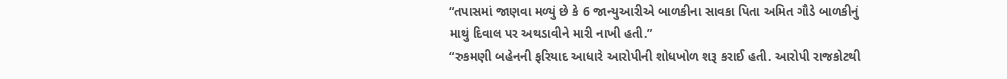“તપાસમાં જાણવા મળ્યું છે કે 6 જાન્યુઆરીએ બાળકીના સાવકા પિતા અમિત ગૌડે બાળકીનું માથું દિવાલ પર અથડાવીને મારી નાખી હતી.”
“રુકમણી બહેનની ફરિયાદ આધારે આરોપીની શોધખોળ શરૂ કરાઈ હતી. આરોપી રાજકોટથી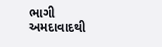ભાગી અમદાવાદથી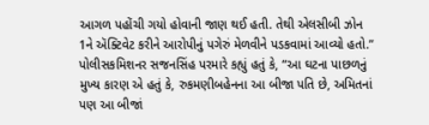આગળ પહોંચી ગયો હોવાની જાણ થઈ હતી. તેથી એલસીબી ઝોન 1ને ઍક્ટિવેટ કરીને આરોપીનું પગેરું મેળવીને પડકવામાં આવ્યો હતો.”
પોલીસકમિશનર સજનસિંહ પરમારે કહ્યું હતું કે, “આ ઘટના પાછળનું મુખ્ય કારણ એ હતું કે, રુકમણીબહેનના આ બીજા પતિ છે, અમિતનાં પણ આ બીજાં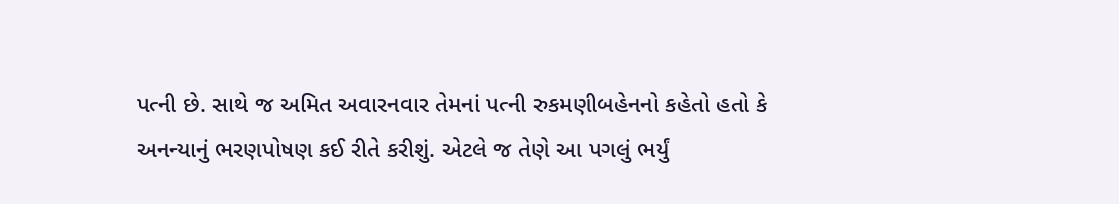પત્ની છે. સાથે જ અમિત અવારનવાર તેમનાં પત્ની રુકમણીબહેનનો કહેતો હતો કે અનન્યાનું ભરણપોષણ કઈ રીતે કરીશું. એટલે જ તેણે આ પગલું ભર્યું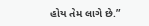હોય તેમ લાગે છે.”